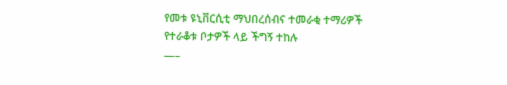የመቱ ዩኒቨርሲቲ ማህበረሰብና ተመራቂ ተማሪዎች የተራቆቱ ቦታዎች ላይ ችግኝ ተከሉ
—–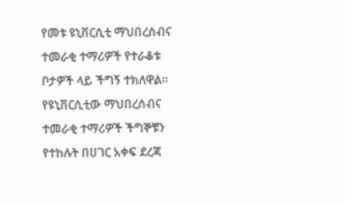የመቱ ዩኒቨርሲቲ ማህበረሰብና ተመራቂ ተማሪዎች የተራቆቱ ቦታዎች ላይ ችግኝ ተክለዋል።
የዩኒቨርሲቲው ማህበረሰብና ተመራቂ ተማሪዎች ችግኞቹን የተከሉት በሀገር አቀፍ ደረጃ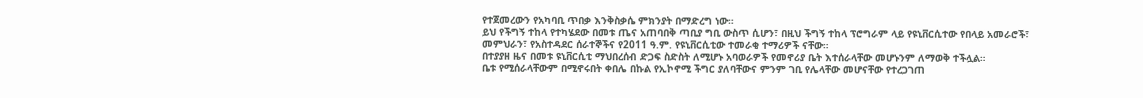የተጀመረውን የአካባቢ ጥበቃ እንቅስቃሴ ምክንያት በማድረግ ነው።
ይህ የችግኝ ተከላ የተካሄደው በመቱ ጤና አጠባበቅ ጣቢያ ግቢ ውስጥ ሲሆን፣ በዚህ ችግኝ ተከላ ፕሮግራም ላይ የዩኒቨርሲተው የበላይ አመራሮች፣ መምህራን፣ የአስተዳደር ሰራተኞችና የ2011 ዓ.ም. የዩኒቨርሲቲው ተመራቂ ተማሪዎች ናቸው።
በተያያዘ ዜና በመቱ ዩኒቨርሲቲ ማህበረሰብ ድጋፍ ስድስት ለሚሆኑ አባወራዎች የመኖሪያ ቤት እተሰራላቸው መሆኑንም ለማወቅ ተችሏል።
ቤቱ የሚሰራላቸውም በሚኖሩበት ቀበሌ በኩል የኢኮኖሚ ችግር ያለባቸውና ምንም ገቢ የሌላቸው መሆናቸው የተረጋገጠ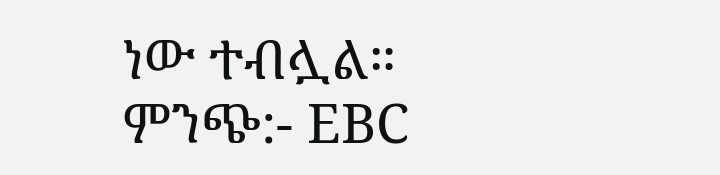ነው ተብሏል።
ምንጭ:- EBC